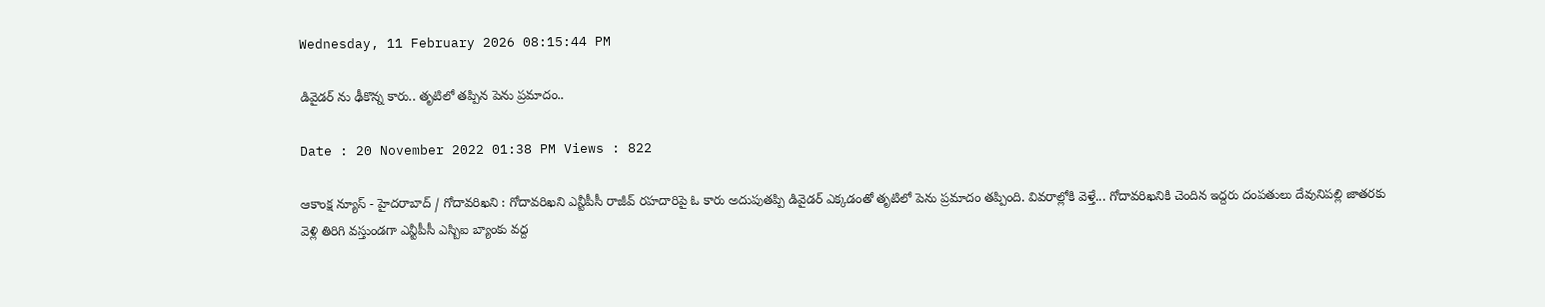Wednesday, 11 February 2026 08:15:44 PM

డివైడర్ ను ఢీకొన్న కారు.. తృటిలో తప్పిన పెను ప్రమాదం..

Date : 20 November 2022 01:38 PM Views : 822

ఆకాంక్ష న్యూస్ - హైదరాబాద్ / గోదావరిఖని : గోదావరిఖని ఎన్టీపీసీ రాజీవ్ రహదారిపై ఓ కారు అదుపుతప్పి డివైడర్ ఎక్కడంతో తృటిలో పెను ప్రమాదం తప్పింది. వివరాల్లోకి వెళ్తే... గోదావరిఖనికి చెందిన ఇద్దరు దంపతులు దేవునిపల్లి జాతరకు వెళ్లి తిరిగి వస్తుండగా ఎన్టీపీసీ ఎస్బిఐ బ్యాంకు వద్ద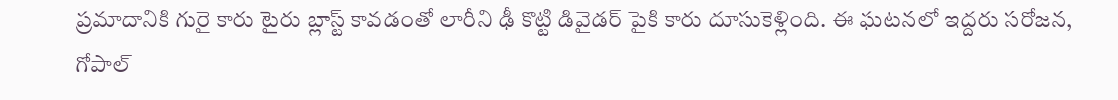ప్రమాదానికి గురై కారు టైరు బ్లాస్ట్ కావడంతో లారీని ఢీ కొట్టి డివైడర్ పైకి కారు దూసుకెళ్లింది. ఈ ఘటనలో ఇద్దరు సరోజన, గోపాల్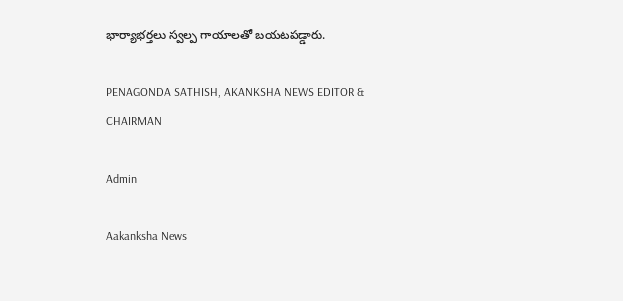భార్యాభర్తలు స్వల్ప గాయాలతో బయటపడ్డారు.

PENAGONDA SATHISH, AKANKSHA NEWS EDITOR & CHAIRMAN

Admin

Aakanksha News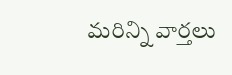మరిన్ని వార్తలు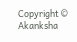Copyright © Akanksha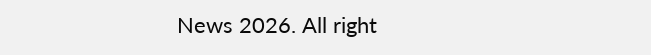News 2026. All right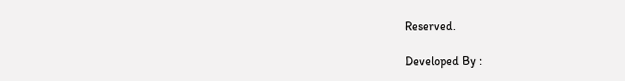Reserved.

Developed By :